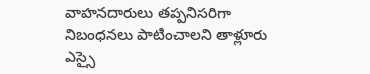వాహనదారులు తప్పనిసరిగా నిబంధనలు పాటించాలని తాళ్లూరు ఎస్సై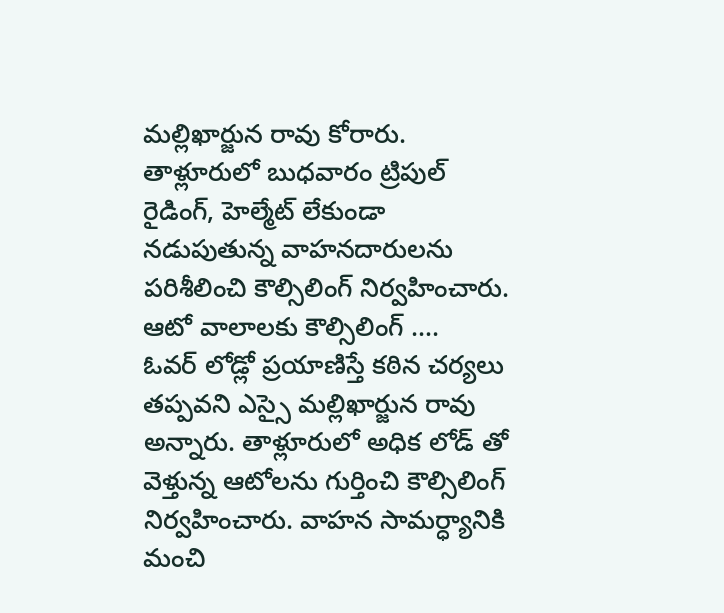మల్లిఖార్జున రావు కోరారు. తాళ్లూరులో బుధవారం ట్రిపుల్ రైడింగ్, హెల్మేట్ లేకుండా నడుపుతున్న వాహనదారులను పరిశీలించి కౌల్సిలింగ్ నిర్వహించారు.
ఆటో వాలాలకు కౌల్సిలింగ్ ….
ఓవర్ లోడ్లో ప్రయాణిస్తే కఠిన చర్యలు తప్పవని ఎస్సై మల్లిఖార్జున రావు అన్నారు. తాళ్లూరులో అధిక లోడ్ తో వెళ్తున్న ఆటోలను గుర్తించి కౌల్సిలింగ్ నిర్వహించారు. వాహన సామర్ధ్యానికి మంచి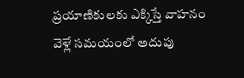ప్రయాణికులకు ఎక్కిస్తే వాహనం వెళ్లే సమయంలో అదుపు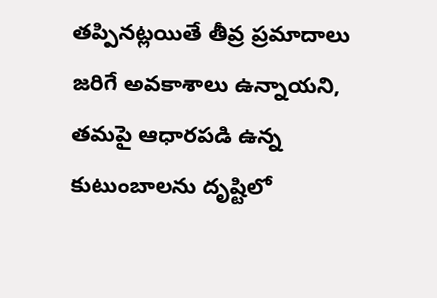తప్పినట్లయితే తీవ్ర ప్రమాదాలు జరిగే అవకాశాలు ఉన్నాయని, తమపై ఆధారపడి ఉన్న కుటుంబాలను దృష్టిలో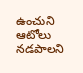ఉంచుని ఆటోలు నడపాలని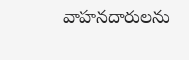వాహనదారులను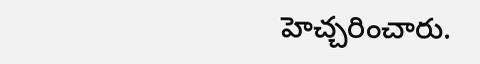హెచ్చరించారు.